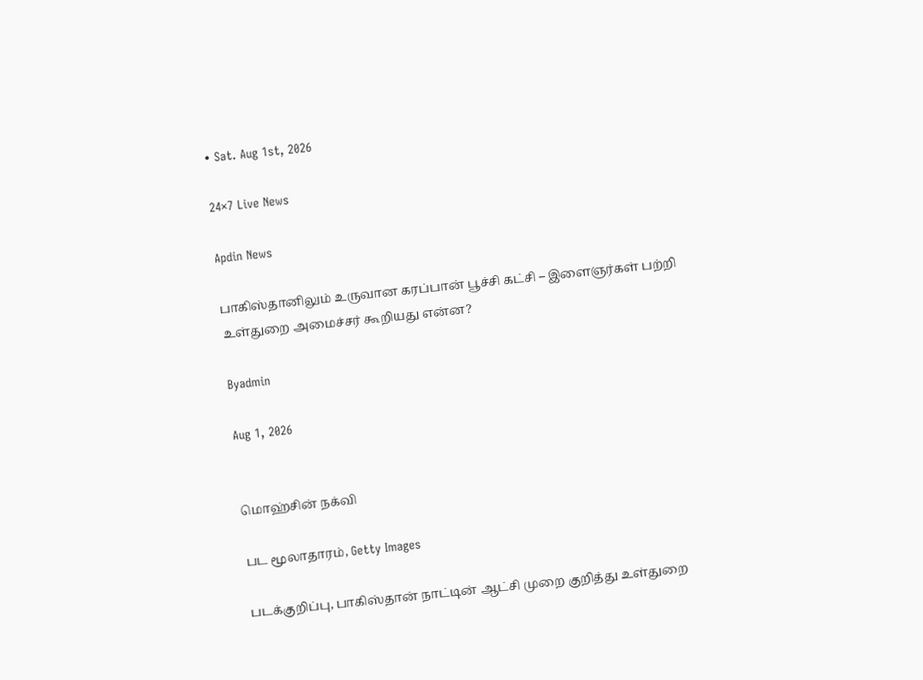• Sat. Aug 1st, 2026

24×7 Live News

Apdin News

பாகிஸ்தானிலும் உருவான கரப்பான் பூச்சி கட்சி – இளைஞர்கள் பற்றி உள்துறை அமைச்சர் கூறியது என்ன?

Byadmin

Aug 1, 2026


மொஹ்சின் நக்வி

பட மூலாதாரம், Getty Images

படக்குறிப்பு, பாகிஸ்தான் நாட்டின் ஆட்சி முறை குறித்து உள்துறை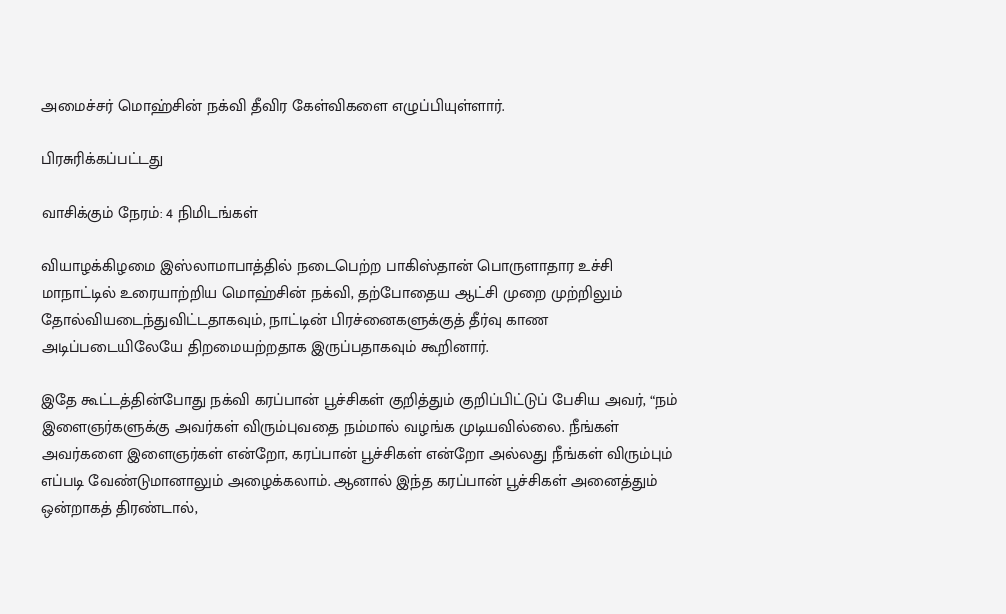அமைச்சர் மொஹ்சின் நக்வி தீவிர கேள்விகளை எழுப்பியுள்ளார்.

பிரசுரிக்கப்பட்டது

வாசிக்கும் நேரம்: 4 நிமிடங்கள்

வியாழக்கிழமை இஸ்லாமாபாத்தில் நடைபெற்ற பாகிஸ்தான் பொருளாதார உச்சி மாநாட்டில் உரையாற்றிய மொஹ்சின் நக்வி, தற்போதைய ஆட்சி முறை முற்றிலும் தோல்வியடைந்துவிட்டதாகவும், நாட்டின் பிரச்னைகளுக்குத் தீர்வு காண அடிப்படையிலேயே திறமையற்றதாக இருப்பதாகவும் கூறினார்.

இதே கூட்டத்தின்போது நக்வி கரப்பான் பூச்சிகள் குறித்தும் குறிப்பிட்டுப் பேசிய அவர், “நம் இளைஞர்களுக்கு அவர்கள் விரும்புவதை நம்மால் வழங்க முடியவில்லை. நீங்கள் அவர்களை இளைஞர்கள் என்றோ, கரப்பான் பூச்சிகள் என்றோ அல்லது நீங்கள் விரும்பும் எப்படி வேண்டுமானாலும் அழைக்கலாம். ஆனால் இந்த கரப்பான் பூச்சிகள் அனைத்தும் ஒன்றாகத் திரண்டால்,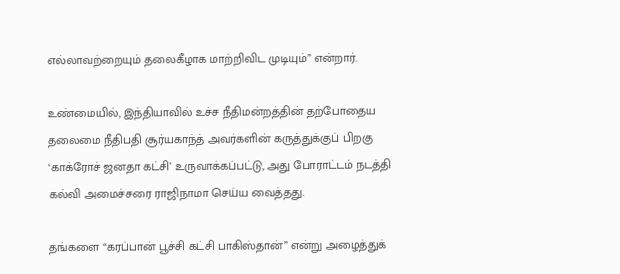எல்லாவற்றையும் தலைகீழாக மாற்றிவிட முடியும்” என்றார்.

உண்மையில், இந்தியாவில் உச்ச நீதிமன்றத்தின் தற்போதைய தலைமை நீதிபதி சூர்யகாந்த் அவர்களின் கருத்துக்குப் பிறகு ‘காக்ரோச் ஜனதா கட்சி’ உருவாக்கப்பட்டு, அது போராட்டம் நடத்தி கல்வி அமைச்சரை ராஜிநாமா செய்ய வைத்தது.

தங்களை “கரப்பான் பூச்சி கட்சி பாகிஸ்தான்” என்று அழைத்துக்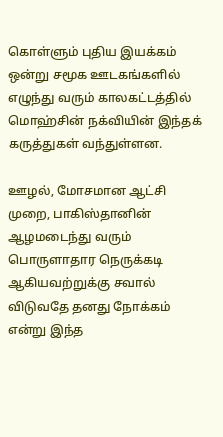கொள்ளும் புதிய இயக்கம் ஒன்று சமூக ஊடகங்களில் எழுந்து வரும் காலகட்டத்தில் மொஹ்சின் நக்வியின் இந்தக் கருத்துகள் வந்துள்ளன.

ஊழல், மோசமான ஆட்சி முறை, பாகிஸ்தானின் ஆழமடைந்து வரும் பொருளாதார நெருக்கடி ஆகியவற்றுக்கு சவால் விடுவதே தனது நோக்கம் என்று இந்த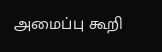அமைப்பு கூறி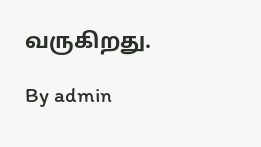வருகிறது.

By admin